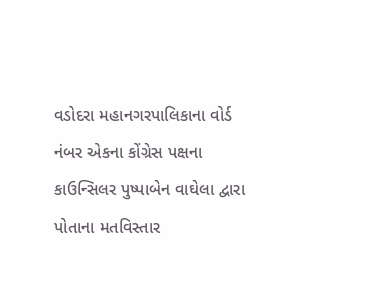વડોદરા મહાનગરપાલિકાના વોર્ડ નંબર એકના કોંગ્રેસ પક્ષના કાઉન્સિલર પુષ્પાબેન વાઘેલા દ્વારા પોતાના મતવિસ્તાર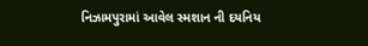નિઝામપુરામાં આવેલ સ્મશાન ની દયનિય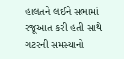હાલતને લઈને સભામાં રજૂઆત કરી હતી સાથે ગટરની સમસ્યાનો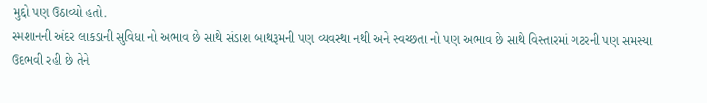મુદ્દો પણ ઉઠાવ્યો હતો.
સ્મશાનની અંદર લાકડાની સુવિધા નો અભાવ છે સાથે સંડાશ બાથરૂમની પણ વ્યવસ્થા નથી અને સ્વચ્છતા નો પણ અભાવ છે સાથે વિસ્તારમાં ગટરની પણ સમસ્યા ઉદભવી રહી છે તેને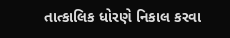તાત્કાલિક ધોરણે નિકાલ કરવા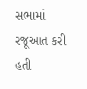સભામાં રજૂઆત કરી હતી